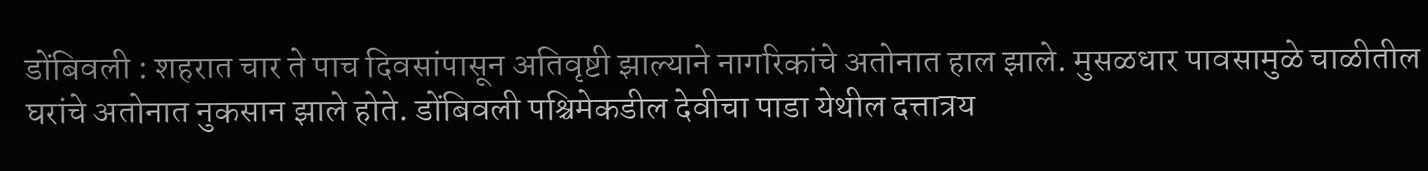डोंबिवली : शहरात चार ते पाच दिवसांपासून अतिवृष्टी झाल्याने नागरिकांचे अतोनात हाल झाले. मुसळधार पावसामुळे चाळीतील घरांचे अतोनात नुकसान झाले होते. डोंबिवली पश्चिमेकडील देवीचा पाडा येथील दत्तात्रय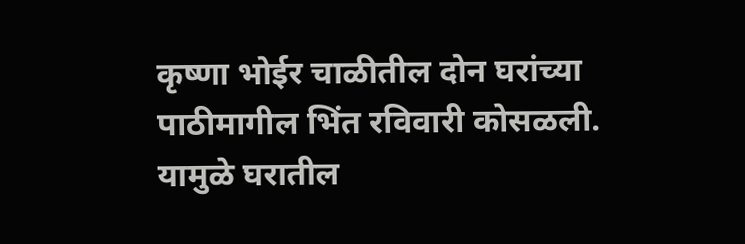कृष्णा भोईर चाळीतील दोन घरांच्या पाठीमागील भिंत रविवारी कोसळली. यामुळे घरातील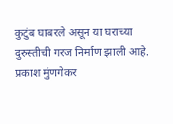कुटुंब घाबरले असून या घराच्या दुरुस्तीची गरज निर्माण झाली आहे. प्रकाश मुंणगेकर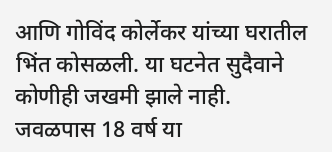आणि गोविंद कोर्लेकर यांच्या घरातील भिंत कोसळली. या घटनेत सुदैवाने कोणीही जखमी झाले नाही. जवळपास 18 वर्ष या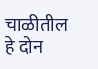चाळीतील हे दोन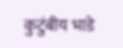कुटुंबीय भाडे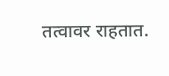तत्वावर राहतात.